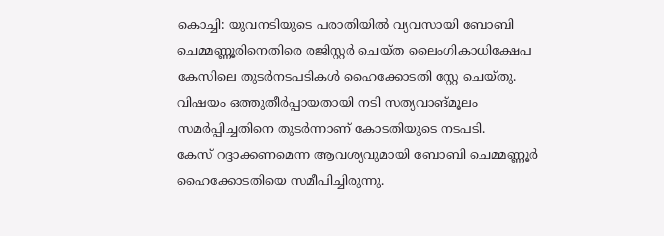കൊച്ചി: യുവനടിയുടെ പരാതിയിൽ വ്യവസായി ബോബി ചെമ്മണ്ണൂരിനെതിരെ രജിസ്റ്റർ ചെയ്ത ലൈംഗികാധിക്ഷേപ കേസിലെ തുടർനടപടികൾ ഹൈക്കോടതി സ്റ്റേ ചെയ്തു. വിഷയം ഒത്തുതീർപ്പായതായി നടി സത്യവാങ്മൂലം സമർപ്പിച്ചതിനെ തുടർന്നാണ് കോടതിയുടെ നടപടി.
കേസ് റദ്ദാക്കണമെന്ന ആവശ്യവുമായി ബോബി ചെമ്മണ്ണൂർ ഹൈക്കോടതിയെ സമീപിച്ചിരുന്നു.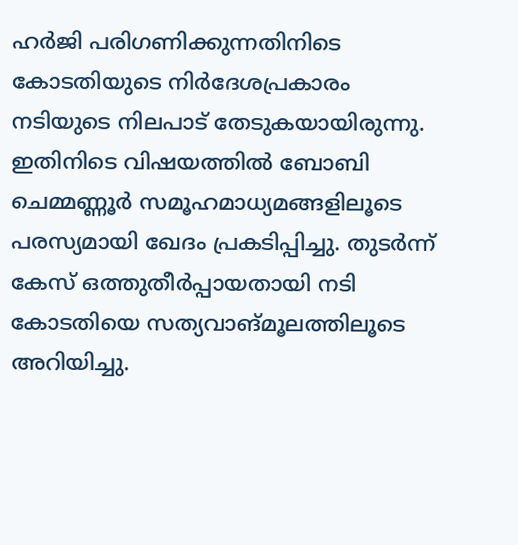ഹർജി പരിഗണിക്കുന്നതിനിടെ കോടതിയുടെ നിർദേശപ്രകാരം നടിയുടെ നിലപാട് തേടുകയായിരുന്നു. ഇതിനിടെ വിഷയത്തിൽ ബോബി ചെമ്മണ്ണൂർ സമൂഹമാധ്യമങ്ങളിലൂടെ പരസ്യമായി ഖേദം പ്രകടിപ്പിച്ചു. തുടർന്ന് കേസ് ഒത്തുതീർപ്പായതായി നടി കോടതിയെ സത്യവാങ്മൂലത്തിലൂടെ അറിയിച്ചു.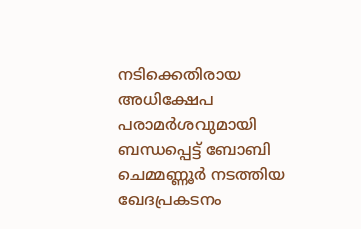നടിക്കെതിരായ അധിക്ഷേപ പരാമർശവുമായി ബന്ധപ്പെട്ട് ബോബി ചെമ്മണ്ണൂർ നടത്തിയ ഖേദപ്രകടനം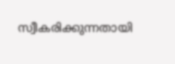സ്വീകരിക്കുന്നതായി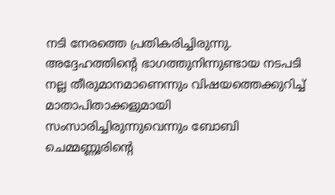നടി നേരത്തെ പ്രതികരിച്ചിരുന്നു. അദ്ദേഹത്തിന്റെ ഭാഗത്തുനിന്നുണ്ടായ നടപടി നല്ല തീരുമാനമാണെന്നും വിഷയത്തെക്കുറിച്ച് മാതാപിതാക്കളുമായി സംസാരിച്ചിരുന്നുവെന്നും ബോബി ചെമ്മണ്ണൂരിന്റെ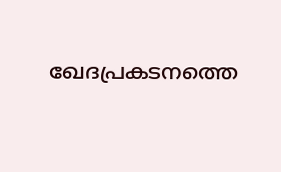ഖേദപ്രകടനത്തെ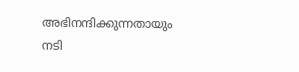അഭിനന്ദിക്കുന്നതായും നടി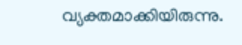വ്യക്തമാക്കിയിരുന്നു.